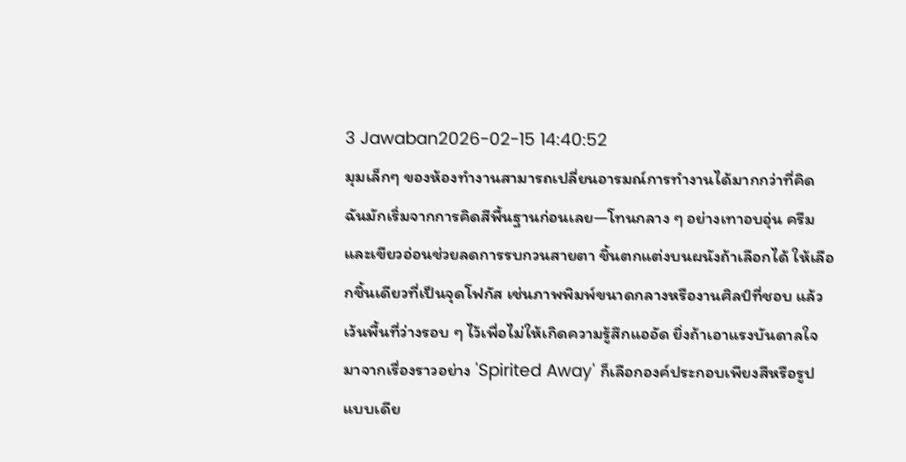3 Jawaban2026-02-15 14:40:52
มุมเล็กๆ ของห้องทำงานสามารถเปลี่ยนอารมณ์การทำงานได้มากกว่าที่คิด
ฉันมักเริ่มจากการคิดสีพื้นฐานก่อนเลย—โทนกลาง ๆ อย่างเทาอบอุ่น ครีม และเขียวอ่อนช่วยลดการรบกวนสายตา ชิ้นตกแต่งบนผนังถ้าเลือกได้ ให้เลือกชิ้นเดียวที่เป็นจุดโฟกัส เช่นภาพพิมพ์ขนาดกลางหรืองานศิลป์ที่ชอบ แล้วเว้นพื้นที่ว่างรอบ ๆ ไว้เพื่อไม่ให้เกิดความรู้สึกแออัด ยิ่งถ้าเอาแรงบันดาลใจมาจากเรื่องราวอย่าง 'Spirited Away' ก็เลือกองค์ประกอบเพียงสีหรือรูปแบบเดีย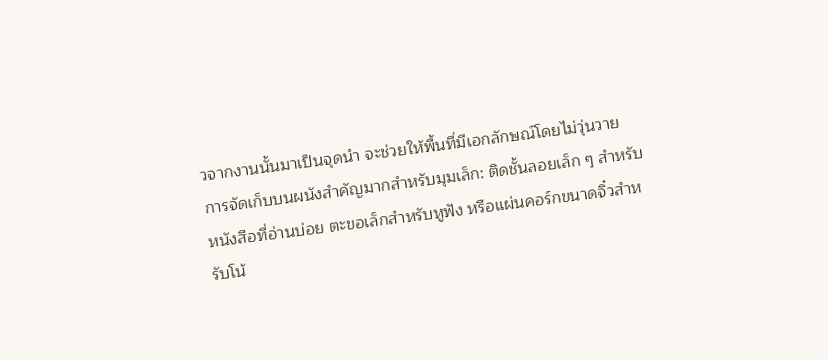วจากงานนั้นมาเป็นจุดนำ จะช่วยให้พื้นที่มีเอกลักษณ์โดยไม่วุ่นวาย
การจัดเก็บบนผนังสำคัญมากสำหรับมุมเล็ก: ติดชั้นลอยเล็ก ๆ สำหรับหนังสือที่อ่านบ่อย ตะขอเล็กสำหรับหูฟัง หรือแผ่นคอร์กขนาดจิ๋วสำหรับโน้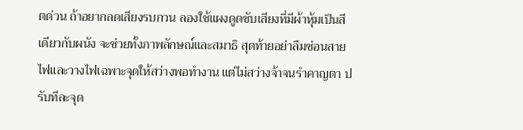ตด่วน ถ้าอยากลดเสียงรบกวน ลองใช้แผงดูดซับเสียงที่มีผ้าหุ้มเป็นสีเดียวกับผนัง จะช่วยทั้งภาพลักษณ์และสมาธิ สุดท้ายอย่าลืมซ่อนสายไฟและวางไฟเฉพาะจุดให้สว่างพอทำงาน แต่ไม่สว่างจ้าจนรำคาญตา ปรับทีละจุด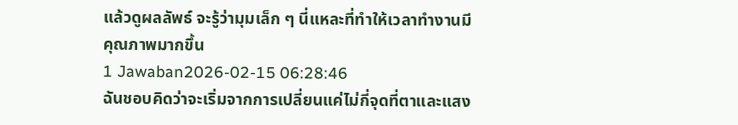แล้วดูผลลัพธ์ จะรู้ว่ามุมเล็ก ๆ นี่แหละที่ทำให้เวลาทำงานมีคุณภาพมากขึ้น
1 Jawaban2026-02-15 06:28:46
ฉันชอบคิดว่าจะเริ่มจากการเปลี่ยนแค่ไม่กี่จุดที่ตาและแสง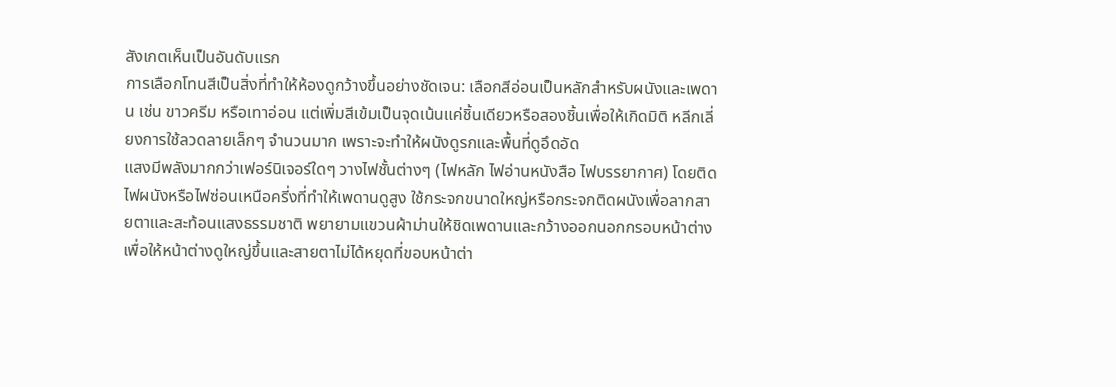สังเกตเห็นเป็นอันดับแรก
การเลือกโทนสีเป็นสิ่งที่ทำให้ห้องดูกว้างขึ้นอย่างชัดเจน: เลือกสีอ่อนเป็นหลักสำหรับผนังและเพดาน เช่น ขาวครีม หรือเทาอ่อน แต่เพิ่มสีเข้มเป็นจุดเน้นแค่ชิ้นเดียวหรือสองชิ้นเพื่อให้เกิดมิติ หลีกเลี่ยงการใช้ลวดลายเล็กๆ จำนวนมาก เพราะจะทำให้ผนังดูรกและพื้นที่ดูอึดอัด
แสงมีพลังมากกว่าเฟอร์นิเจอร์ใดๆ วางไฟชั้นต่างๆ (ไฟหลัก ไฟอ่านหนังสือ ไฟบรรยากาศ) โดยติดไฟผนังหรือไฟซ่อนเหนือครี่งที่ทำให้เพดานดูสูง ใช้กระจกขนาดใหญ่หรือกระจกติดผนังเพื่อลากสายตาและสะท้อนแสงธรรมชาติ พยายามแขวนผ้าม่านให้ชิดเพดานและกว้างออกนอกกรอบหน้าต่าง เพื่อให้หน้าต่างดูใหญ่ขึ้นและสายตาไม่ได้หยุดที่ขอบหน้าต่า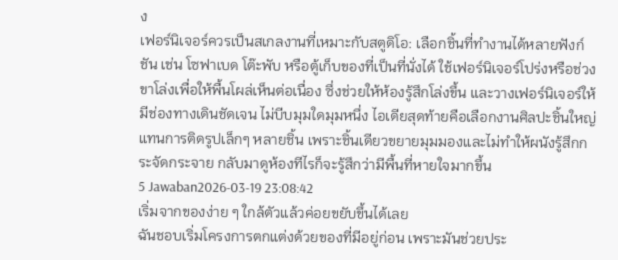ง
เฟอร์นิเจอร์ควรเป็นสเกลงานที่เหมาะกับสตูดิโอ: เลือกชิ้นที่ทำงานได้หลายฟังก์ชัน เช่น โซฟาเบด โต๊ะพับ หรือตู้เก็บของที่เป็นที่นั่งได้ ใช้เฟอร์นิเจอร์โปร่งหรือช่วงขาโล่งเพื่อให้พื้นโผล่เห็นต่อเนื่อง ซึ่งช่วยให้ห้องรู้สึกโล่งขึ้น และวางเฟอร์นิเจอร์ให้มีช่องทางเดินชัดเจน ไม่บีบมุมใดมุมหนึ่ง ไอเดียสุดท้ายคือเลือกงานศิลปะชิ้นใหญ่แทนการติดรูปเล็กๆ หลายชิ้น เพราะชิ้นเดียวขยายมุมมองและไม่ทำให้ผนังรู้สึกกระจัดกระจาย กลับมาดูห้องทีไรก็จะรู้สึกว่ามีพื้นที่หายใจมากขึ้น
5 Jawaban2026-03-19 23:08:42
เริ่มจากของง่าย ๆ ใกล้ตัวแล้วค่อยขยับขึ้นได้เลย
ฉันชอบเริ่มโครงการตกแต่งด้วยของที่มีอยู่ก่อน เพราะมันช่วยประ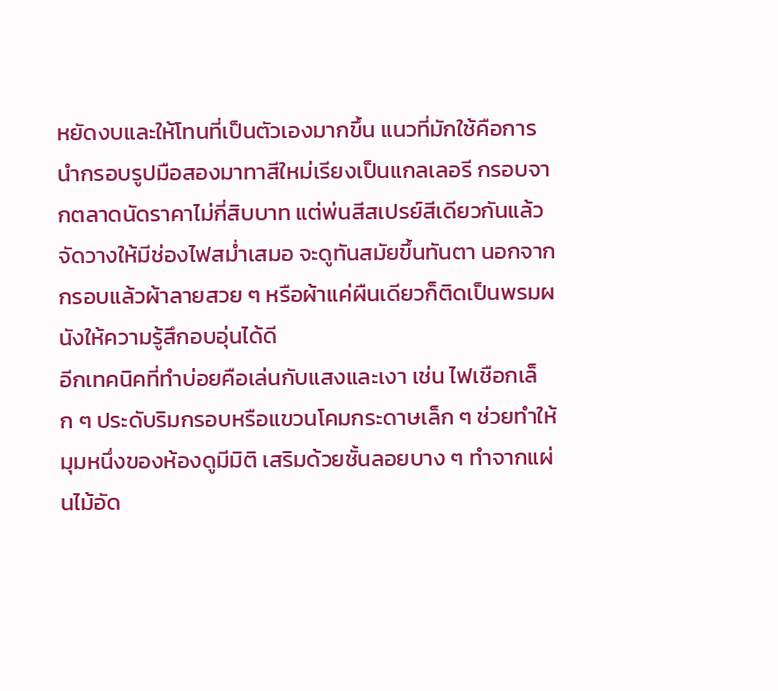หยัดงบและให้โทนที่เป็นตัวเองมากขึ้น แนวที่มักใช้คือการนำกรอบรูปมือสองมาทาสีใหม่เรียงเป็นแกลเลอรี กรอบจากตลาดนัดราคาไม่กี่สิบบาท แต่พ่นสีสเปรย์สีเดียวกันแล้วจัดวางให้มีช่องไฟสม่ำเสมอ จะดูทันสมัยขึ้นทันตา นอกจากกรอบแล้วผ้าลายสวย ๆ หรือผ้าแค่ผืนเดียวก็ติดเป็นพรมผนังให้ความรู้สึกอบอุ่นได้ดี
อีกเทคนิคที่ทำบ่อยคือเล่นกับแสงและเงา เช่น ไฟเชือกเล็ก ๆ ประดับริมกรอบหรือแขวนโคมกระดาษเล็ก ๆ ช่วยทำให้มุมหนึ่งของห้องดูมีมิติ เสริมด้วยชั้นลอยบาง ๆ ทำจากแผ่นไม้อัด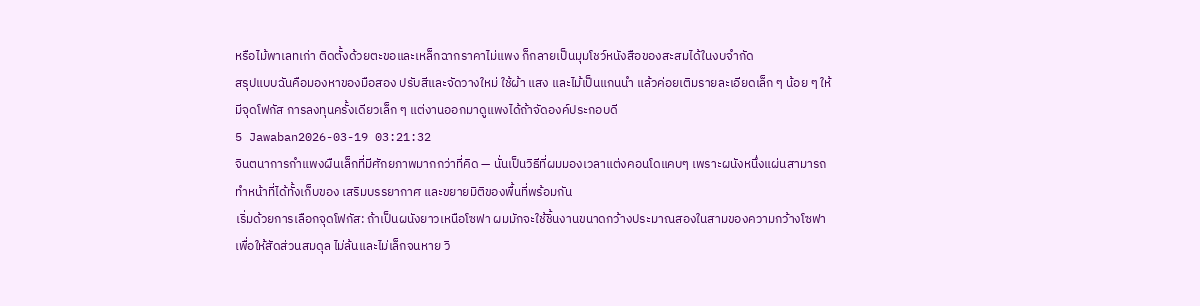หรือไม้พาเลทเก่า ติดตั้งด้วยตะขอและเหล็กฉากราคาไม่แพง ก็กลายเป็นมุมโชว์หนังสือของสะสมได้ในงบจำกัด
สรุปแบบฉันคือมองหาของมือสอง ปรับสีและจัดวางใหม่ ใช้ผ้า แสง และไม้เป็นแกนนำ แล้วค่อยเติมรายละเอียดเล็ก ๆ น้อย ๆ ให้มีจุดโฟกัส การลงทุนครั้งเดียวเล็ก ๆ แต่งานออกมาดูแพงได้ถ้าจัดองค์ประกอบดี
5 Jawaban2026-03-19 03:21:32
จินตนาการกำแพงผืนเล็กที่มีศักยภาพมากกว่าที่คิด — นั่นเป็นวิธีที่ผมมองเวลาแต่งคอนโดแคบๆ เพราะผนังหนึ่งแผ่นสามารถทำหน้าที่ได้ทั้งเก็บของ เสริมบรรยากาศ และขยายมิติของพื้นที่พร้อมกัน
เริ่มด้วยการเลือกจุดโฟกัส: ถ้าเป็นผนังยาวเหนือโซฟา ผมมักจะใช้ชิ้นงานขนาดกว้างประมาณสองในสามของความกว้างโซฟา เพื่อให้สัดส่วนสมดุล ไม่ล้นและไม่เล็กจนหาย วิ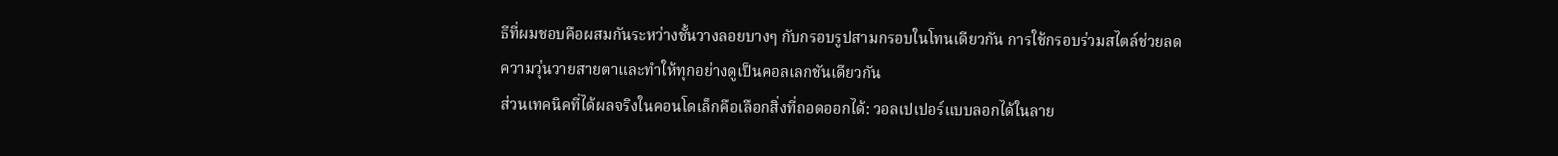ธีที่ผมชอบคือผสมกันระหว่างชั้นวางลอยบางๆ กับกรอบรูปสามกรอบในโทนเดียวกัน การใช้กรอบร่วมสไตล์ช่วยลดความวุ่นวายสายตาและทำให้ทุกอย่างดูเป็นคอลเลกชันเดียวกัน
ส่วนเทคนิคที่ได้ผลจริงในคอนโดเล็กคือเลือกสิ่งที่ถอดออกได้: วอลเปเปอร์แบบลอกได้ในลาย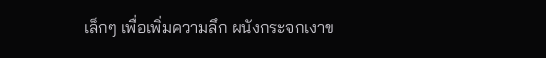เล็กๆ เพื่อเพิ่มความลึก ผนังกระจกเงาข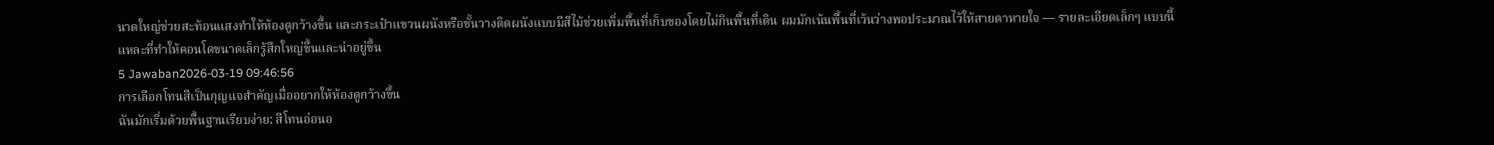นาดใหญ่ช่วยสะท้อนแสงทำให้ห้องดูกว้างขึ้น และกระเป๋าแขวนผนังหรือชั้นวางติดผนังแบบมีสีไม้ช่วยเพิ่มพื้นที่เก็บของโดยไม่กินพื้นที่เดิน ผมมักเน้นพื้นที่เว้นว่างพอประมาณไว้ให้สายตาหายใจ — รายละเอียดเล็กๆ แบบนี้แหละที่ทำให้คอนโดขนาดเล็กรู้สึกใหญ่ขึ้นและน่าอยู่ขึ้น
5 Jawaban2026-03-19 09:46:56
การเลือกโทนสีเป็นกุญแจสำคัญเมื่ออยากให้ห้องดูกว้างขึ้น
ฉันมักเริ่มด้วยพื้นฐานเรียบง่าย: สีโทนอ่อนอ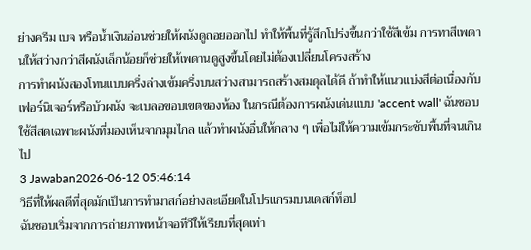ย่างครีม เบจ หรือน้ำเงินอ่อนช่วยให้ผนังดูถอยออกไป ทำให้พื้นที่รู้สึกโปร่งขึ้นกว่าใช้สีเข้ม การทาสีเพดานให้สว่างกว่าสีผนังเล็กน้อยก็ช่วยให้เพดานดูสูงขึ้นโดยไม่ต้องเปลี่ยนโครงสร้าง
การทำผนังสองโทนแบบครึ่งล่างเข้มครึ่งบนสว่างสามารถสร้างสมดุลได้ดี ถ้าทำให้แนวแบ่งสีต่อเนื่องกับเฟอร์นิเจอร์หรือบัวผนัง จะเบลอขอบเขตของห้อง ในกรณีต้องการผนังเด่นแบบ 'accent wall' ฉันชอบใช้สีสดเฉพาะผนังที่มองเห็นจากมุมไกล แล้วทำผนังอื่นให้กลาง ๆ เพื่อไม่ให้ความเข้มกระชับพื้นที่จนเกินไป
3 Jawaban2026-06-12 05:46:14
วิธีที่ให้ผลดีที่สุดมักเป็นการทำมาสก์อย่างละเอียดในโปรแกรมบนเดสก์ท็อป
ฉันชอบเริ่มจากการถ่ายภาพหน้าจอทีวีให้เรียบที่สุดเท่า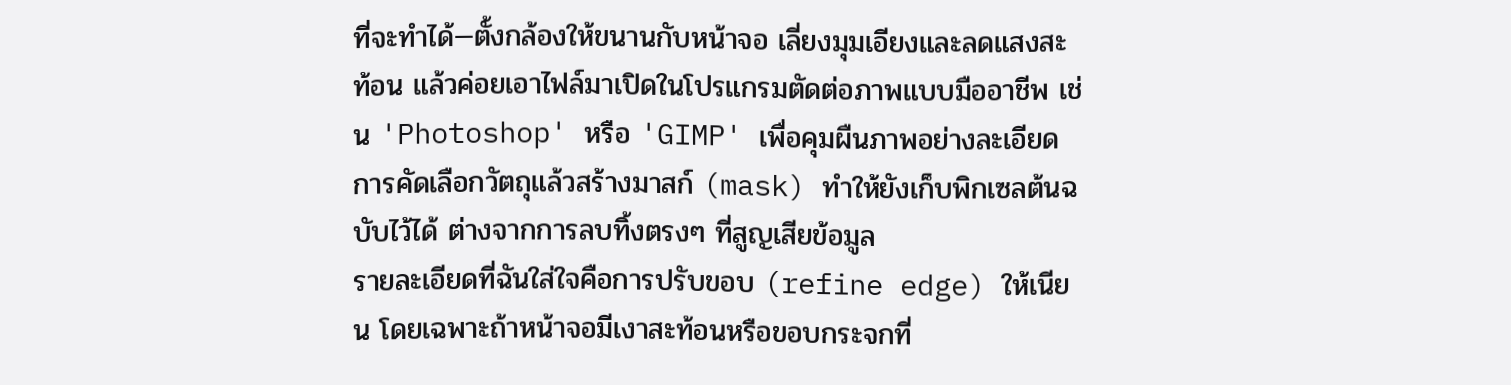ที่จะทำได้—ตั้งกล้องให้ขนานกับหน้าจอ เลี่ยงมุมเอียงและลดแสงสะท้อน แล้วค่อยเอาไฟล์มาเปิดในโปรแกรมตัดต่อภาพแบบมืออาชีพ เช่น 'Photoshop' หรือ 'GIMP' เพื่อคุมผืนภาพอย่างละเอียด การคัดเลือกวัตถุแล้วสร้างมาสก์ (mask) ทำให้ยังเก็บพิกเซลต้นฉบับไว้ได้ ต่างจากการลบทิ้งตรงๆ ที่สูญเสียข้อมูล
รายละเอียดที่ฉันใส่ใจคือการปรับขอบ (refine edge) ให้เนียน โดยเฉพาะถ้าหน้าจอมีเงาสะท้อนหรือขอบกระจกที่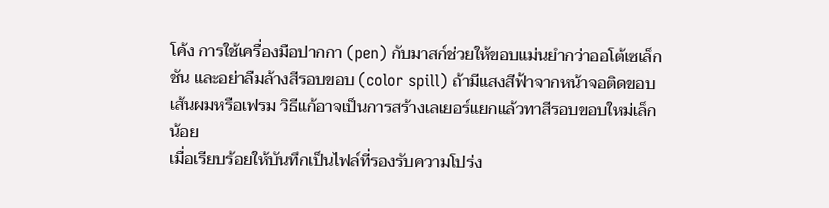โค้ง การใช้เครื่องมือปากกา (pen) กับมาสก์ช่วยให้ขอบแม่นยำกว่าออโต้เซเล็กชัน และอย่าลืมล้างสีรอบขอบ (color spill) ถ้ามีแสงสีฟ้าจากหน้าจอติดขอบเส้นผมหรือเฟรม วิธีแก้อาจเป็นการสร้างเลเยอร์แยกแล้วทาสีรอบขอบใหม่เล็กน้อย
เมื่อเรียบร้อยให้บันทึกเป็นไฟล์ที่รองรับความโปร่ง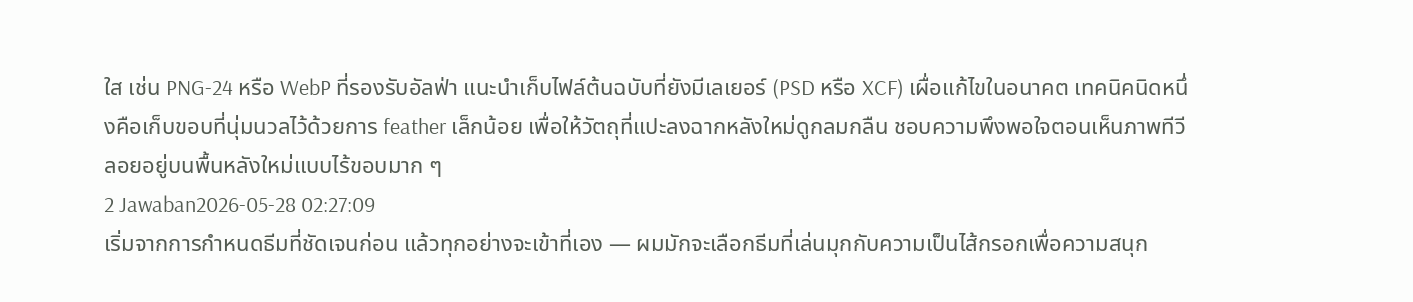ใส เช่น PNG-24 หรือ WebP ที่รองรับอัลฟ่า แนะนำเก็บไฟล์ต้นฉบับที่ยังมีเลเยอร์ (PSD หรือ XCF) เผื่อแก้ไขในอนาคต เทคนิคนิดหนึ่งคือเก็บขอบที่นุ่มนวลไว้ด้วยการ feather เล็กน้อย เพื่อให้วัตถุที่แปะลงฉากหลังใหม่ดูกลมกลืน ชอบความพึงพอใจตอนเห็นภาพทีวีลอยอยู่บนพื้นหลังใหม่แบบไร้ขอบมาก ๆ
2 Jawaban2026-05-28 02:27:09
เริ่มจากการกำหนดธีมที่ชัดเจนก่อน แล้วทุกอย่างจะเข้าที่เอง — ผมมักจะเลือกธีมที่เล่นมุกกับความเป็นไส้กรอกเพื่อความสนุก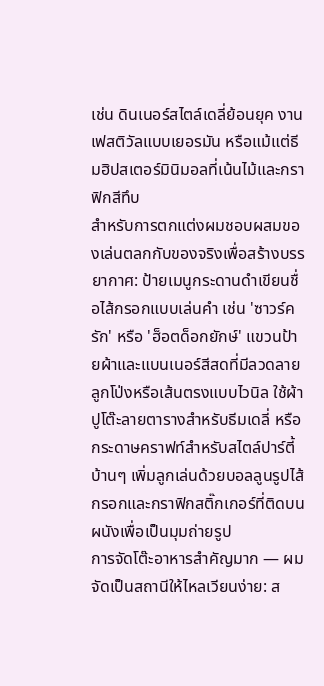เช่น ดินเนอร์สไตล์เดลี่ย้อนยุค งานเฟสติวัลแบบเยอรมัน หรือแม้แต่ธีมฮิปสเตอร์มินิมอลที่เน้นไม้และกราฟิกสีทึบ
สำหรับการตกแต่งผมชอบผสมของเล่นตลกกับของจริงเพื่อสร้างบรรยากาศ: ป้ายเมนูกระดานดำเขียนชื่อไส้กรอกแบบเล่นคำ เช่น 'ซาวร์ครัก' หรือ 'ฮ็อตด็อกยักษ์' แขวนป้ายผ้าและแบนเนอร์สีสดที่มีลวดลายลูกโป่งหรือเส้นตรงแบบไวนิล ใช้ผ้าปูโต๊ะลายตารางสำหรับธีมเดลี่ หรือกระดาษคราฟท์สำหรับสไตล์ปาร์ตี้บ้านๆ เพิ่มลูกเล่นด้วยบอลลูนรูปไส้กรอกและกราฟิกสติ๊กเกอร์ที่ติดบนผนังเพื่อเป็นมุมถ่ายรูป
การจัดโต๊ะอาหารสำคัญมาก — ผมจัดเป็นสถานีให้ไหลเวียนง่าย: ส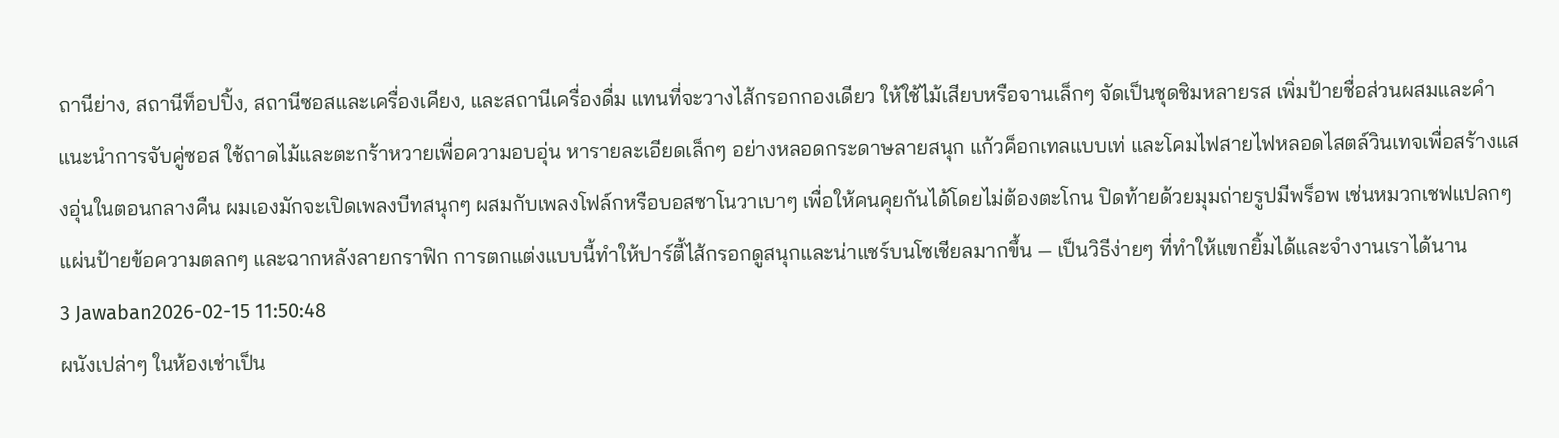ถานีย่าง, สถานีท็อปปิ้ง, สถานีซอสและเครื่องเคียง, และสถานีเครื่องดื่ม แทนที่จะวางไส้กรอกกองเดียว ให้ใช้ไม้เสียบหรือจานเล็กๆ จัดเป็นชุดชิมหลายรส เพิ่มป้ายชื่อส่วนผสมและคำแนะนำการจับคู่ซอส ใช้ถาดไม้และตะกร้าหวายเพื่อความอบอุ่น หารายละเอียดเล็กๆ อย่างหลอดกระดาษลายสนุก แก้วค็อกเทลแบบเท่ และโคมไฟสายไฟหลอดไสตล์วินเทจเพื่อสร้างแสงอุ่นในตอนกลางคืน ผมเองมักจะเปิดเพลงบีทสนุกๆ ผสมกับเพลงโฟล์กหรือบอสซาโนวาเบาๆ เพื่อให้คนคุยกันได้โดยไม่ต้องตะโกน ปิดท้ายด้วยมุมถ่ายรูปมีพร็อพ เช่นหมวกเชฟแปลกๆ แผ่นป้ายข้อความตลกๆ และฉากหลังลายกราฟิก การตกแต่งแบบนี้ทำให้ปาร์ตี้ไส้กรอกดูสนุกและน่าแชร์บนโซเชียลมากขึ้น — เป็นวิธีง่ายๆ ที่ทำให้แขกยิ้มได้และจำงานเราได้นาน
3 Jawaban2026-02-15 11:50:48
ผนังเปล่าๆ ในห้องเช่าเป็น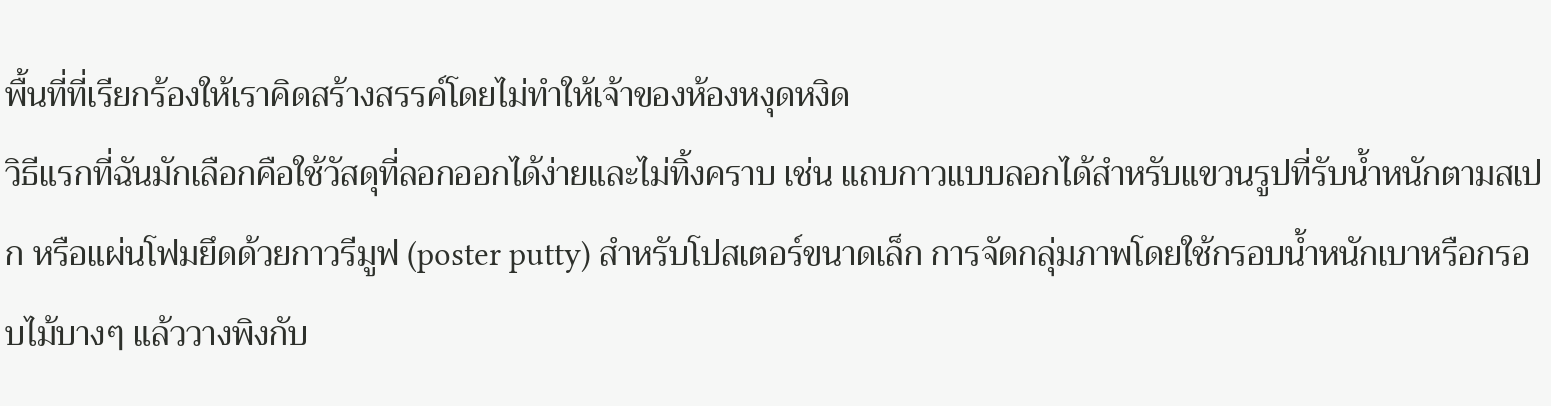พื้นที่ที่เรียกร้องให้เราคิดสร้างสรรค์โดยไม่ทำให้เจ้าของห้องหงุดหงิด
วิธีแรกที่ฉันมักเลือกคือใช้วัสดุที่ลอกออกได้ง่ายและไม่ทิ้งคราบ เช่น แถบกาวแบบลอกได้สำหรับแขวนรูปที่รับน้ำหนักตามสเปก หรือแผ่นโฟมยึดด้วยกาวรีมูฟ (poster putty) สำหรับโปสเตอร์ขนาดเล็ก การจัดกลุ่มภาพโดยใช้กรอบน้ำหนักเบาหรือกรอบไม้บางๆ แล้ววางพิงกับ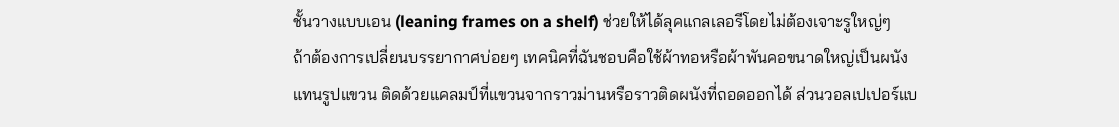ชั้นวางแบบเอน (leaning frames on a shelf) ช่วยให้ได้ลุคแกลเลอรีโดยไม่ต้องเจาะรูใหญ่ๆ
ถ้าต้องการเปลี่ยนบรรยากาศบ่อยๆ เทคนิคที่ฉันชอบคือใช้ผ้าทอหรือผ้าพันคอขนาดใหญ่เป็นผนังแทนรูปแขวน ติดด้วยแคลมป์ที่แขวนจากราวม่านหรือราวติดผนังที่ถอดออกได้ ส่วนวอลเปเปอร์แบ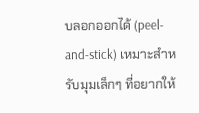บลอกออกได้ (peel-and-stick) เหมาะสำหรับมุมเล็กๆ ที่อยากให้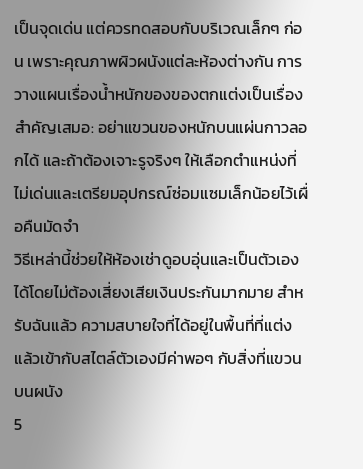เป็นจุดเด่น แต่ควรทดสอบกับบริเวณเล็กๆ ก่อน เพราะคุณภาพผิวผนังแต่ละห้องต่างกัน การวางแผนเรื่องน้ำหนักของของตกแต่งเป็นเรื่องสำคัญเสมอ: อย่าแขวนของหนักบนแผ่นกาวลอกได้ และถ้าต้องเจาะรูจริงๆ ให้เลือกตำแหน่งที่ไม่เด่นและเตรียมอุปกรณ์ซ่อมแซมเล็กน้อยไว้เผื่อคืนมัดจำ
วิธีเหล่านี้ช่วยให้ห้องเช่าดูอบอุ่นและเป็นตัวเองได้โดยไม่ต้องเสี่ยงเสียเงินประกันมากมาย สำหรับฉันแล้ว ความสบายใจที่ได้อยู่ในพื้นที่ที่แต่งแล้วเข้ากับสไตล์ตัวเองมีค่าพอๆ กับสิ่งที่แขวนบนผนัง
5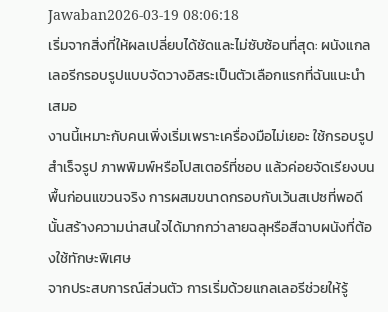Jawaban2026-03-19 08:06:18
เริ่มจากสิ่งที่ให้ผลเปลี่ยบได้ชัดและไม่ซับซ้อนที่สุด: ผนังแกลเลอรีกรอบรูปแบบจัดวางอิสระเป็นตัวเลือกแรกที่ฉันแนะนำเสมอ
งานนี้เหมาะกับคนเพิ่งเริ่มเพราะเครื่องมือไม่เยอะ ใช้กรอบรูปสำเร็จรูป ภาพพิมพ์หรือโปสเตอร์ที่ชอบ แล้วค่อยจัดเรียงบนพื้นก่อนแขวนจริง การผสมขนาดกรอบกับเว้นสเปซที่พอดีนั้นสร้างความน่าสนใจได้มากกว่าลายฉลุหรือสีฉาบผนังที่ต้องใช้ทักษะพิเศษ
จากประสบการณ์ส่วนตัว การเริ่มด้วยแกลเลอรีช่วยให้รู้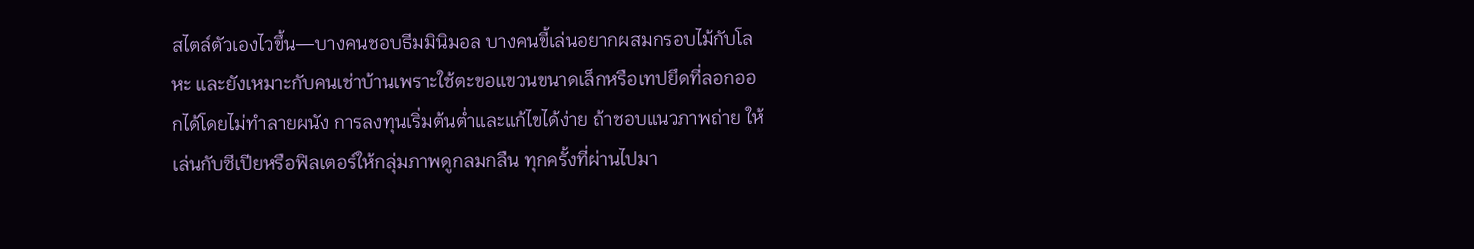สไตล์ตัวเองไวขึ้น—บางคนชอบธีมมินิมอล บางคนขี้เล่นอยากผสมกรอบไม้กับโลหะ และยังเหมาะกับคนเช่าบ้านเพราะใช้ตะขอแขวนขนาดเล็กหรือเทปยึดที่ลอกออกได้โดยไม่ทำลายผนัง การลงทุนเริ่มต้นต่ำและแก้ไขได้ง่าย ถ้าชอบแนวภาพถ่าย ให้เล่นกับซีเปียหรือฟิลเตอร์ให้กลุ่มภาพดูกลมกลืน ทุกครั้งที่ผ่านไปมา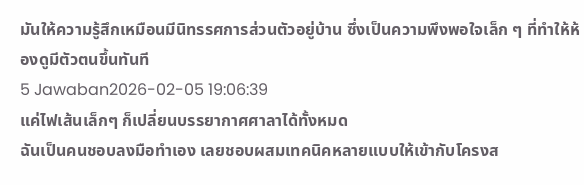มันให้ความรู้สึกเหมือนมีนิทรรศการส่วนตัวอยู่บ้าน ซึ่งเป็นความพึงพอใจเล็ก ๆ ที่ทำให้ห้องดูมีตัวตนขึ้นทันที
5 Jawaban2026-02-05 19:06:39
แค่ไฟเส้นเล็กๆ ก็เปลี่ยนบรรยากาศศาลาได้ทั้งหมด
ฉันเป็นคนชอบลงมือทำเอง เลยชอบผสมเทคนิคหลายแบบให้เข้ากับโครงส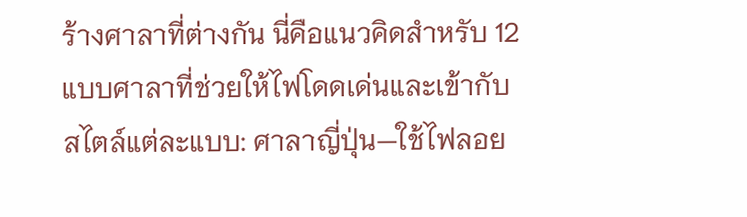ร้างศาลาที่ต่างกัน นี่คือแนวคิดสำหรับ 12 แบบศาลาที่ช่วยให้ไฟโดดเด่นและเข้ากับสไตล์แต่ละแบบ: ศาลาญี่ปุ่น—ใช้ไฟลอย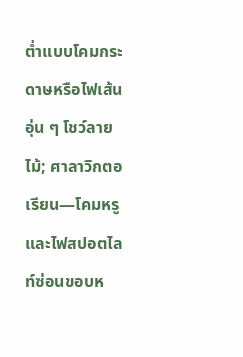ต่ำแบบโคมกระดาษหรือไฟเส้นอุ่น ๆ โชว์ลายไม้; ศาลาวิกตอเรียน—โคมหรูและไฟสปอตไลท์ซ่อนขอบห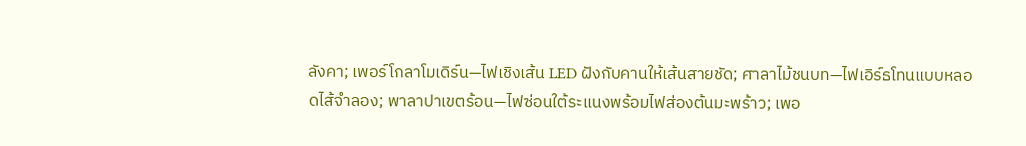ลังคา; เพอร์โกลาโมเดิร์น—ไฟเชิงเส้น LED ฝังกับคานให้เส้นสายชัด; ศาลาไม้ชนบท—ไฟเอิร์ธโทนแบบหลอดไส้จำลอง; พาลาปาเขตร้อน—ไฟซ่อนใต้ระแนงพร้อมไฟส่องต้นมะพร้าว; เพอ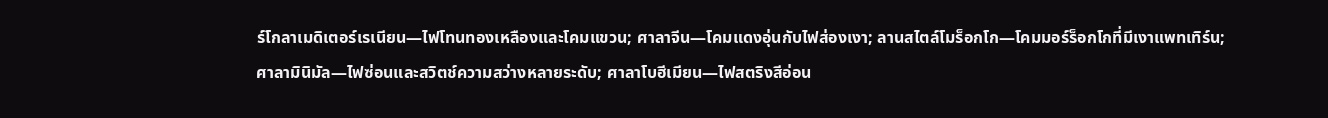ร์โกลาเมดิเตอร์เรเนียน—ไฟโทนทองเหลืองและโคมแขวน; ศาลาจีน—โคมแดงอุ่นกับไฟส่องเงา; ลานสไตล์โมร็อกโก—โคมมอร์ร็อกโกที่มีเงาแพทเทิร์น; ศาลามินิมัล—ไฟซ่อนและสวิตช์ความสว่างหลายระดับ; ศาลาโบฮีเมียน—ไฟสตริงสีอ่อน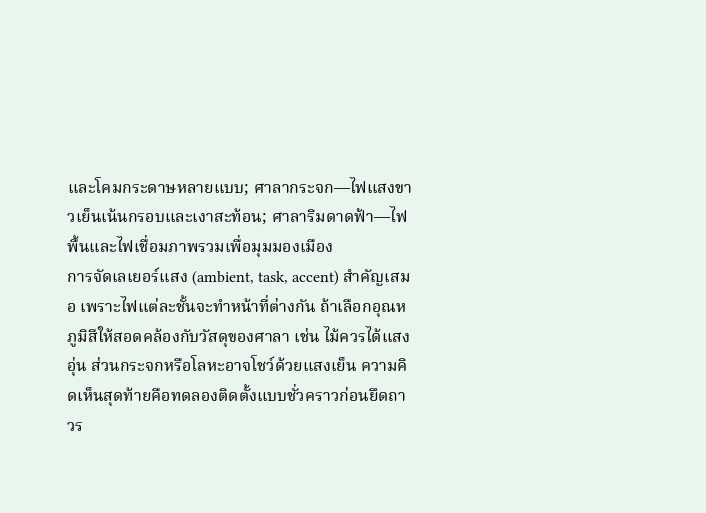และโคมกระดาษหลายแบบ; ศาลากระจก—ไฟแสงขาวเย็นเน้นกรอบและเงาสะท้อน; ศาลาริมดาดฟ้า—ไฟพื้นและไฟเชื่อมภาพรวมเพื่อมุมมองเมือง
การจัดเลเยอร์แสง (ambient, task, accent) สำคัญเสมอ เพราะไฟแต่ละชั้นจะทำหน้าที่ต่างกัน ถ้าเลือกอุณหภูมิสีให้สอดคล้องกับวัสดุของศาลา เช่น ไม้ควรได้แสงอุ่น ส่วนกระจกหรือโลหะอาจโชว์ด้วยแสงเย็น ความคิดเห็นสุดท้ายคือทดลองติดตั้งแบบชั่วคราวก่อนยึดถาวร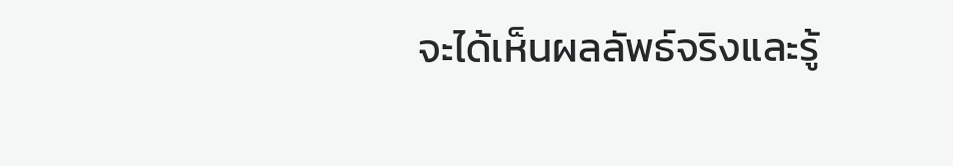จะได้เห็นผลลัพธ์จริงและรู้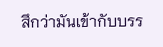สึกว่ามันเข้ากับบรร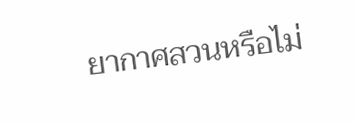ยากาศสวนหรือไม่